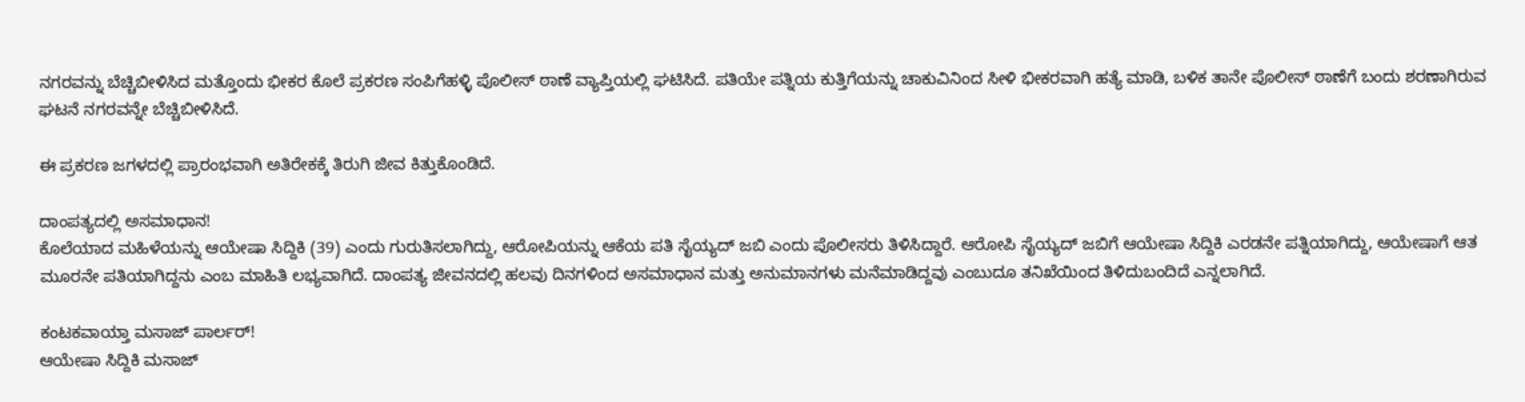ನಗರವನ್ನು ಬೆಚ್ಚಿಬೀಳಿಸಿದ ಮತ್ತೊಂದು ಭೀಕರ ಕೊಲೆ ಪ್ರಕರಣ ಸಂಪಿಗೆಹಳ್ಳಿ ಪೊಲೀಸ್ ಠಾಣೆ ವ್ಯಾಪ್ತಿಯಲ್ಲಿ ಘಟಿಸಿದೆ. ಪತಿಯೇ ಪತ್ನಿಯ ಕುತ್ತಿಗೆಯನ್ನು ಚಾಕುವಿನಿಂದ ಸೀಳಿ ಭೀಕರವಾಗಿ ಹತ್ಯೆ ಮಾಡಿ, ಬಳಿಕ ತಾನೇ ಪೊಲೀಸ್ ಠಾಣೆಗೆ ಬಂದು ಶರಣಾಗಿರುವ ಘಟನೆ ನಗರವನ್ನೇ ಬೆಚ್ಚಿಬೀಳಿಸಿದೆ.

ಈ ಪ್ರಕರಣ ಜಗಳದಲ್ಲಿ ಪ್ರಾರಂಭವಾಗಿ ಅತಿರೇಕಕ್ಕೆ ತಿರುಗಿ ಜೀವ ಕಿತ್ತುಕೊಂಡಿದೆ.

ದಾಂಪತ್ಯದಲ್ಲಿ ಅಸಮಾಧಾನ!
ಕೊಲೆಯಾದ ಮಹಿಳೆಯನ್ನು ಆಯೇಷಾ ಸಿದ್ದಿಕಿ (39) ಎಂದು ಗುರುತಿಸಲಾಗಿದ್ದು, ಆರೋಪಿಯನ್ನು ಆಕೆಯ ಪತಿ ಸೈಯ್ಯದ್ ಜಬಿ ಎಂದು ಪೊಲೀಸರು ತಿಳಿಸಿದ್ದಾರೆ. ಆರೋಪಿ ಸೈಯ್ಯದ್ ಜಬಿಗೆ ಆಯೇಷಾ ಸಿದ್ದಿಕಿ ಎರಡನೇ ಪತ್ನಿಯಾಗಿದ್ದು, ಆಯೇಷಾಗೆ ಆತ ಮೂರನೇ ಪತಿಯಾಗಿದ್ದನು ಎಂಬ ಮಾಹಿತಿ ಲಭ್ಯವಾಗಿದೆ. ದಾಂಪತ್ಯ ಜೀವನದಲ್ಲಿ ಹಲವು ದಿನಗಳಿಂದ ಅಸಮಾಧಾನ ಮತ್ತು ಅನುಮಾನಗಳು ಮನೆಮಾಡಿದ್ದವು ಎಂಬುದೂ ತನಿಖೆಯಿಂದ ತಿಳಿದುಬಂದಿದೆ ಎನ್ನಲಾಗಿದೆ.

ಕಂಟಕವಾಯ್ತಾ ಮಸಾಜ್ ಪಾರ್ಲರ್!
ಆಯೇಷಾ ಸಿದ್ದಿಕಿ ಮಸಾಜ್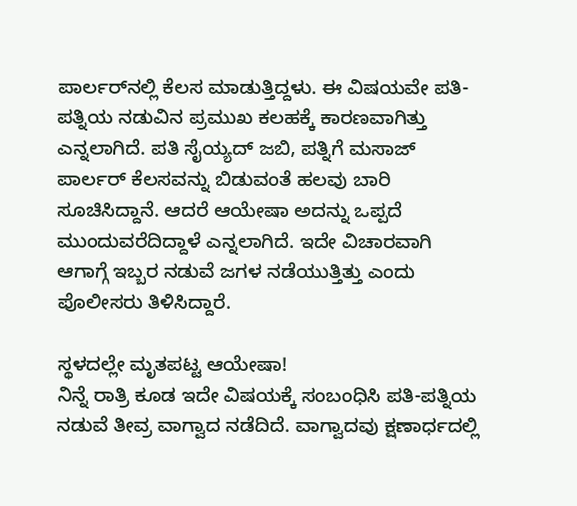ಪಾರ್ಲರ್‌ನಲ್ಲಿ ಕೆಲಸ ಮಾಡುತ್ತಿದ್ದಳು. ಈ ವಿಷಯವೇ ಪತಿ-ಪತ್ನಿಯ ನಡುವಿನ ಪ್ರಮುಖ ಕಲಹಕ್ಕೆ ಕಾರಣವಾಗಿತ್ತು ಎನ್ನಲಾಗಿದೆ. ಪತಿ ಸೈಯ್ಯದ್ ಜಬಿ, ಪತ್ನಿಗೆ ಮಸಾಜ್ ಪಾರ್ಲರ್ ಕೆಲಸವನ್ನು ಬಿಡುವಂತೆ ಹಲವು ಬಾರಿ ಸೂಚಿಸಿದ್ದಾನೆ. ಆದರೆ ಆಯೇಷಾ ಅದನ್ನು ಒಪ್ಪದೆ ಮುಂದುವರೆದಿದ್ದಾಳೆ ಎನ್ನಲಾಗಿದೆ. ಇದೇ ವಿಚಾರವಾಗಿ ಆಗಾಗ್ಗೆ ಇಬ್ಬರ ನಡುವೆ ಜಗಳ ನಡೆಯುತ್ತಿತ್ತು ಎಂದು ಪೊಲೀಸರು ತಿಳಿಸಿದ್ದಾರೆ.

ಸ್ಥಳದಲ್ಲೇ ಮೃತಪಟ್ಟ ಆಯೇಷಾ!
ನಿನ್ನೆ ರಾತ್ರಿ ಕೂಡ ಇದೇ ವಿಷಯಕ್ಕೆ ಸಂಬಂಧಿಸಿ ಪತಿ-ಪತ್ನಿಯ ನಡುವೆ ತೀವ್ರ ವಾಗ್ವಾದ ನಡೆದಿದೆ. ವಾಗ್ವಾದವು ಕ್ಷಣಾರ್ಧದಲ್ಲಿ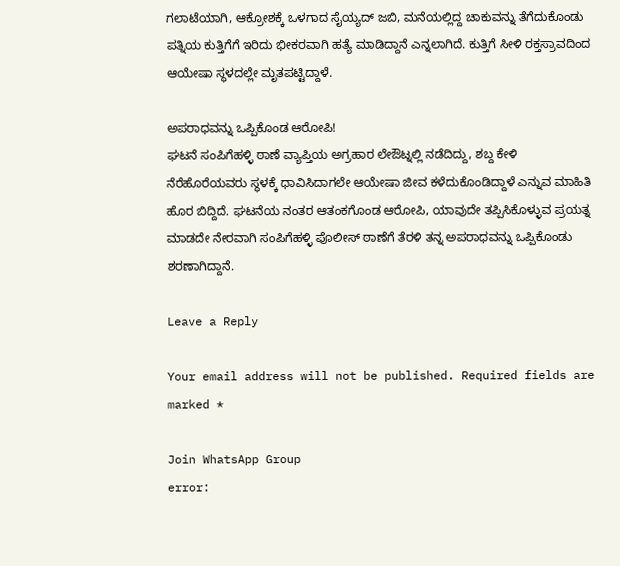ಗಲಾಟೆಯಾಗಿ, ಆಕ್ರೋಶಕ್ಕೆ ಒಳಗಾದ ಸೈಯ್ಯದ್ ಜಬಿ, ಮನೆಯಲ್ಲಿದ್ದ ಚಾಕುವನ್ನು ತೆಗೆದುಕೊಂಡು ಪತ್ನಿಯ ಕುತ್ತಿಗೆಗೆ ಇರಿದು ಭೀಕರವಾಗಿ ಹತ್ಯೆ ಮಾಡಿದ್ದಾನೆ ಎನ್ನಲಾಗಿದೆ. ಕುತ್ತಿಗೆ ಸೀಳಿ ರಕ್ತಸ್ರಾವದಿಂದ ಆಯೇಷಾ ಸ್ಥಳದಲ್ಲೇ ಮೃತಪಟ್ಟಿದ್ದಾಳೆ.

ಅಪರಾಧವನ್ನು ಒಪ್ಪಿಕೊಂಡ ಆರೋಪಿ!
ಘಟನೆ ಸಂಪಿಗೆಹಳ್ಳಿ ಠಾಣೆ ವ್ಯಾಪ್ತಿಯ ಅಗ್ರಹಾರ ಲೇಔಟ್ನಲ್ಲಿ ನಡೆದಿದ್ದು, ಶಬ್ದ ಕೇಳಿ ನೆರೆಹೊರೆಯವರು ಸ್ಥಳಕ್ಕೆ ಧಾವಿಸಿದಾಗಲೇ ಆಯೇಷಾ ಜೀವ ಕಳೆದುಕೊಂಡಿದ್ದಾಳೆ ಎನ್ನುವ ಮಾಹಿತಿ ಹೊರ ಬಿದ್ದಿದೆ. ಘಟನೆಯ ನಂತರ ಆತಂಕಗೊಂಡ ಆರೋಪಿ, ಯಾವುದೇ ತಪ್ಪಿಸಿಕೊಳ್ಳುವ ಪ್ರಯತ್ನ ಮಾಡದೇ ನೇರವಾಗಿ ಸಂಪಿಗೆಹಳ್ಳಿ ಪೊಲೀಸ್ ಠಾಣೆಗೆ ತೆರಳಿ ತನ್ನ ಅಪರಾಧವನ್ನು ಒಪ್ಪಿಕೊಂಡು ಶರಣಾಗಿದ್ದಾನೆ.

Leave a Reply

Your email address will not be published. Required fields are marked *

Join WhatsApp Group
error: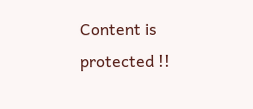Content is protected !!